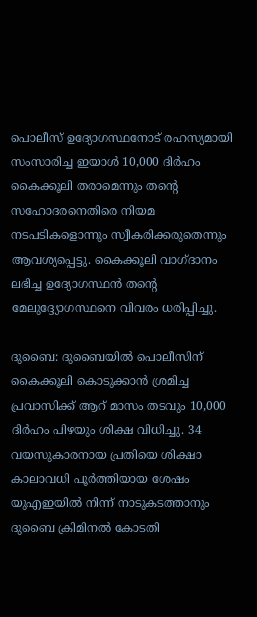പൊലീസ് ഉദ്യോഗസ്ഥനോട് രഹസ്യമായി സംസാരിച്ച ഇയാള്‍ 10,000 ദിര്‍ഹം കൈക്കൂലി തരാമെന്നും തന്റെ സഹോദരനെതിരെ നിയമ നടപടികളൊന്നും സ്വീകരിക്കരുതെന്നും ആവശ്യപ്പെട്ടു. കൈക്കൂലി വാഗ്ദാനം ലഭിച്ച ഉദ്യോഗസ്ഥന്‍ തന്റെ മേലുദ്ദ്യോഗസ്ഥനെ വിവരം ധരിപ്പിച്ചു.

ദുബൈ: ദുബൈയില്‍ പൊലീസിന് കൈക്കൂലി കൊടുക്കാന്‍ ശ്രമിച്ച പ്രവാസിക്ക് ആറ് മാസം തടവും 10,000 ദിര്‍ഹം പിഴയും ശിക്ഷ വിധിച്ചു. 34 വയസുകാരനായ പ്രതിയെ ശിക്ഷാ കാലാവധി പൂര്‍ത്തിയായ ശേഷം യുഎഇയില്‍ നിന്ന് നാടുകടത്താനും ദുബൈ ക്രിമിനല്‍ കോടതി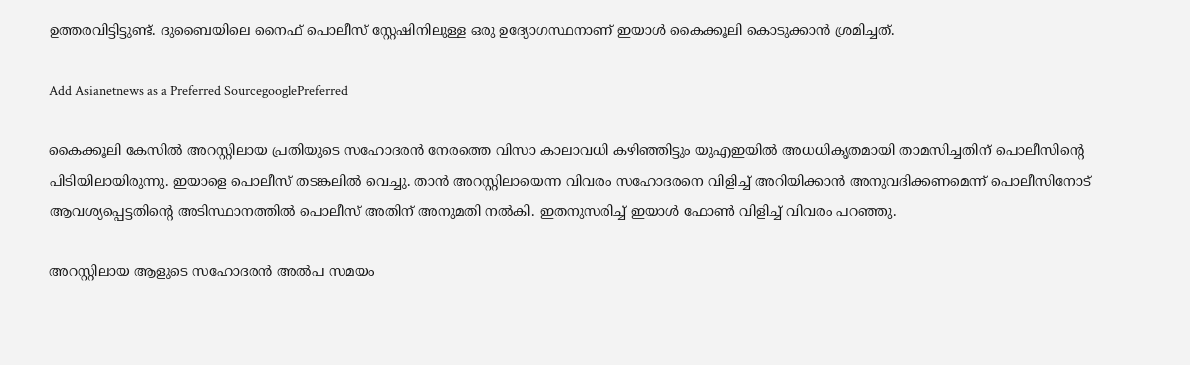ഉത്തരവിട്ടിട്ടുണ്ട്. ദുബൈയിലെ നൈഫ് പൊലീസ് സ്റ്റേഷിനിലുള്ള ഒരു ഉദ്യോഗസ്ഥനാണ് ഇയാള്‍ കൈക്കൂലി കൊടുക്കാന്‍ ശ്രമിച്ചത്.

Add Asianetnews as a Preferred SourcegooglePreferred

കൈക്കൂലി കേസില്‍ അറസ്റ്റിലായ പ്രതിയുടെ സഹോദരന്‍ നേരത്തെ വിസാ കാലാവധി കഴിഞ്ഞിട്ടും യുഎഇയില്‍ അധധികൃതമായി താമസിച്ചതിന് പൊലീസിന്റെ പിടിയിലായിരുന്നു. ഇയാളെ പൊലീസ് തടങ്കലില്‍ വെച്ചു. താന്‍ അറസ്റ്റിലായെന്ന വിവരം സഹോദരനെ വിളിച്ച് അറിയിക്കാന്‍ അനുവദിക്കണമെന്ന് പൊലീസിനോട് ആവശ്യപ്പെട്ടതിന്റെ അടിസ്ഥാനത്തില്‍ പൊലീസ് അതിന് അനുമതി നല്‍കി. ഇതനുസരിച്ച് ഇയാള്‍ ഫോണ്‍ വിളിച്ച് വിവരം പറഞ്ഞു.

അറസ്റ്റിലായ ആളുടെ സഹോദരന്‍ അല്‍പ സമയം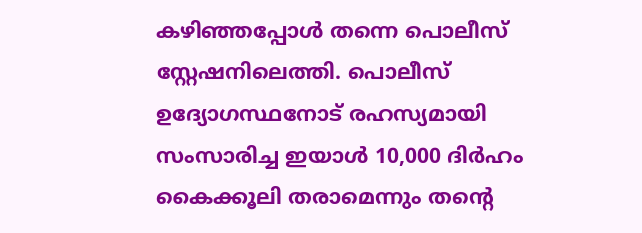കഴിഞ്ഞപ്പോള്‍ തന്നെ പൊലീസ് സ്റ്റേഷനിലെത്തി. പൊലീസ് ഉദ്യോഗസ്ഥനോട് രഹസ്യമായി സംസാരിച്ച ഇയാള്‍ 10,000 ദിര്‍ഹം കൈക്കൂലി തരാമെന്നും തന്റെ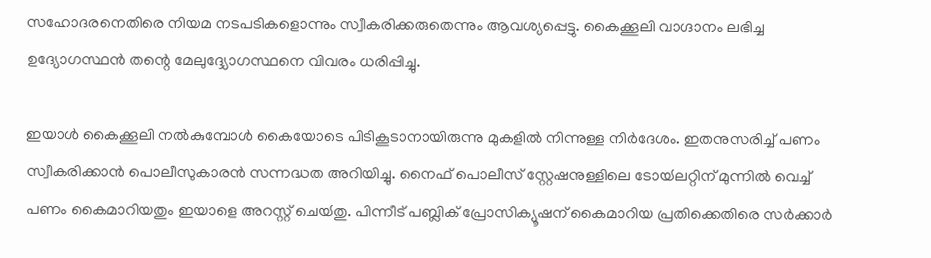സഹോദരനെതിരെ നിയമ നടപടികളൊന്നും സ്വീകരിക്കരുതെന്നും ആവശ്യപ്പെട്ടു. കൈക്കൂലി വാഗ്ദാനം ലഭിച്ച ഉദ്യോഗസ്ഥന്‍ തന്റെ മേലുദ്ദ്യോഗസ്ഥനെ വിവരം ധരിപ്പിച്ചു.

ഇയാള്‍ കൈക്കൂലി നല്‍കുമ്പോള്‍ കൈയോടെ പിടികൂടാനായിരുന്നു മുകളില്‍ നിന്നുള്ള നിര്‍ദേശം. ഇതനുസരിച്ച് പണം സ്വീകരിക്കാന്‍ പൊലീസുകാരന്‍ സന്നദ്ധത അറിയിച്ചു. നൈഫ് പൊലീസ് സ്റ്റേഷനുള്ളിലെ ടോയ്‍ലറ്റിന് മുന്നില്‍ വെച്ച് പണം കൈമാറിയതും ഇയാളെ അറസ്റ്റ് ചെയ്‍തു. പിന്നീട് പബ്ലിക് പ്രോസിക്യൂഷന് കൈമാറിയ പ്രതിക്കെതിരെ സര്‍ക്കാര്‍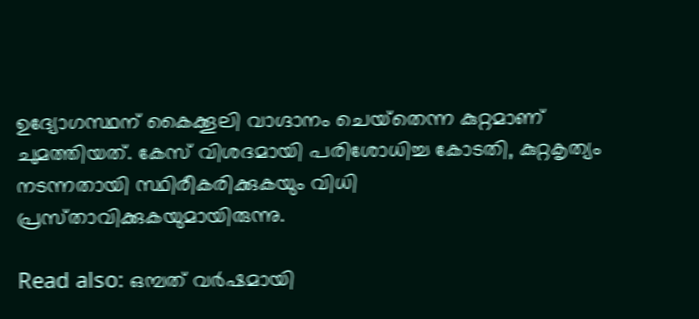ഉദ്യോഗസ്ഥന് കൈക്കൂലി വാഗ്ദാനം ചെയ്‍തെന്ന കുറ്റമാണ് ചുമത്തിയത്. കേസ് വിശദമായി പരിശോധിച്ച കോടതി, കുറ്റകൃത്യം നടന്നതായി സ്ഥിരീകരിക്കുകയും വിധി പ്രസ്‍താവിക്കുകയുമായിരുന്നു.

Read also: ഒമ്പത് വര്‍ഷമായി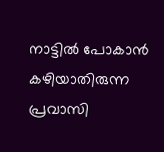നാട്ടിൽ പോകാന്‍ കഴിയാതിരുന്ന പ്രവാസി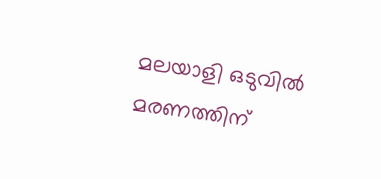മലയാളി ഒടുവില്‍ മരണത്തിന്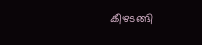കീഴടങ്ങി